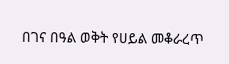በገና በዓል ወቅት የሀይል መቆራረጥ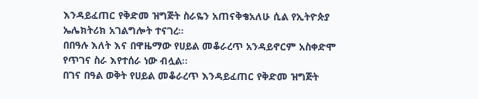እንዳይፈጠር የቅድመ ዝግጅት ስራዬን አጠናቅቄአለሁ ሲል የኢትዮጵያ ኤሌክትሪክ አገልግሎት ተናገረ።
በበዓሉ እለት እና በዋዜማው የሀይል መቆራረጥ አንዳይኖርም አስቀድሞ የጥገና ስራ እየተሰራ ነው ብሏል፡፡
በገና በዓል ወቅት የሀይል መቆራረጥ እንዳይፈጠር የቅድመ ዝግጅት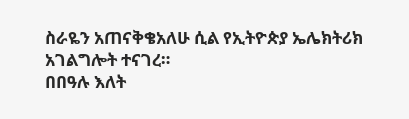ስራዬን አጠናቅቄአለሁ ሲል የኢትዮጵያ ኤሌክትሪክ አገልግሎት ተናገረ።
በበዓሉ እለት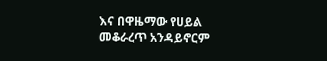እና በዋዜማው የሀይል መቆራረጥ አንዳይኖርም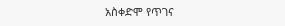አስቀድሞ የጥገና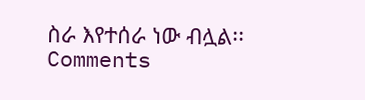ስራ እየተሰራ ነው ብሏል፡፡
Comments